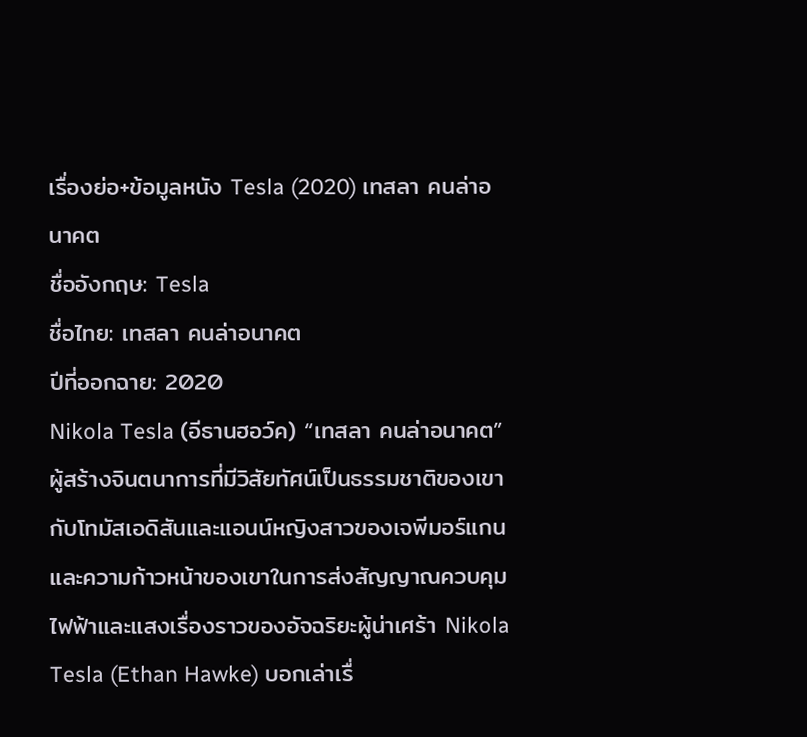เรื่องย่อ+ข้อมูลหนัง Tesla (2020) เทสลา คนล่าอนาคต
ชื่ออังกฤษ: Tesla
ชื่อไทย: เทสลา คนล่าอนาคต
ปีที่ออกฉาย: 2020
Nikola Tesla (อีธานฮอว์ค) “เทสลา คนล่าอนาคต” ผู้สร้างจินตนาการที่มีวิสัยทัศน์เป็นธรรมชาติของเขากับโทมัสเอดิสันและแอนน์หญิงสาวของเจพีมอร์แกนและความก้าวหน้าของเขาในการส่งสัญญาณควบคุมไฟฟ้าและแสงเรื่องราวของอัจฉริยะผู้น่าเศร้า Nikola Tesla (Ethan Hawke) บอกเล่าเรื่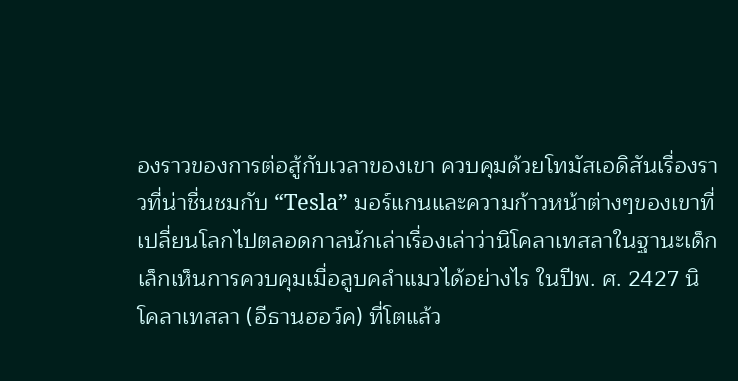องราวของการต่อสู้กับเวลาของเขา ควบคุมด้วยโทมัสเอดิสันเรื่องราวที่น่าชื่นชมกับ “Tesla” มอร์แกนและความก้าวหน้าต่างๆของเขาที่เปลี่ยนโลกไปตลอดกาลนักเล่าเรื่องเล่าว่านิโคลาเทสลาในฐานะเด็กเล็กเห็นการควบคุมเมื่อลูบคลำแมวได้อย่างไร ในปีพ. ศ. 2427 นิโคลาเทสลา (อีธานฮอว์ค) ที่โตแล้ว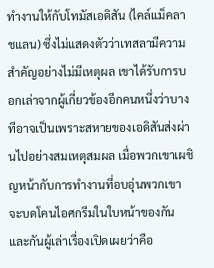ทำงานให้กับโทมัสเอดิสัน (ไคล์แม็คลาชแลน) ซึ่งไม่แสดงตัวว่าเทสลามีความสำคัญอย่างไม่มีเหตุผล เขาได้รับการบอกเล่าจากผู้เกี่ยวข้องอีกคนหนึ่งว่าบางทีอาจเป็นเพราะสหายของเอดิสันส่งผ่านไปอย่างสมเหตุสมผล เมื่อพวกเขาเผชิญหน้ากับการทำงานที่อบอุ่นพวกเขาจะบดโคนไอศกรีมในใบหน้าของกันและกันผู้เล่าเรื่องเปิดเผยว่าคือ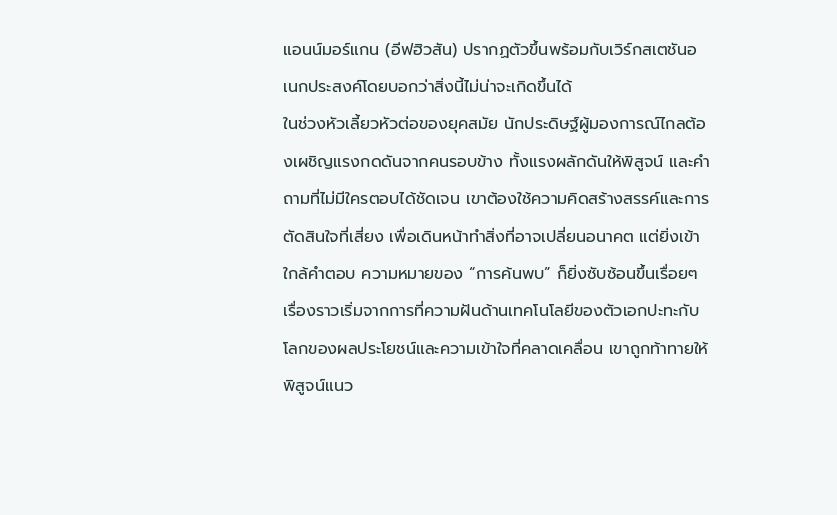แอนน์มอร์แกน (อีฟฮิวสัน) ปรากฏตัวขึ้นพร้อมกับเวิร์กสเตชันอเนกประสงค์โดยบอกว่าสิ่งนี้ไม่น่าจะเกิดขึ้นได้
ในช่วงหัวเลี้ยวหัวต่อของยุคสมัย นักประดิษฐ์ผู้มองการณ์ไกลต้องเผชิญแรงกดดันจากคนรอบข้าง ทั้งแรงผลักดันให้พิสูจน์ และคำถามที่ไม่มีใครตอบได้ชัดเจน เขาต้องใช้ความคิดสร้างสรรค์และการตัดสินใจที่เสี่ยง เพื่อเดินหน้าทำสิ่งที่อาจเปลี่ยนอนาคต แต่ยิ่งเข้าใกล้คำตอบ ความหมายของ “การค้นพบ” ก็ยิ่งซับซ้อนขึ้นเรื่อยๆ
เรื่องราวเริ่มจากการที่ความฝันด้านเทคโนโลยีของตัวเอกปะทะกับโลกของผลประโยชน์และความเข้าใจที่คลาดเคลื่อน เขาถูกท้าทายให้พิสูจน์แนว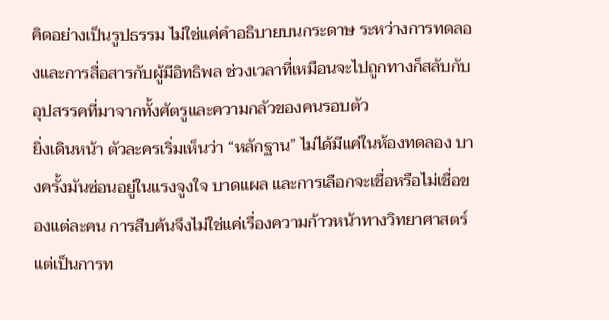คิดอย่างเป็นรูปธรรม ไม่ใช่แค่คำอธิบายบนกระดาษ ระหว่างการทดลองและการสื่อสารกับผู้มีอิทธิพล ช่วงเวลาที่เหมือนจะไปถูกทางก็สลับกับอุปสรรคที่มาจากทั้งศัตรูและความกลัวของคนรอบตัว
ยิ่งเดินหน้า ตัวละครเริ่มเห็นว่า “หลักฐาน” ไม่ได้มีแค่ในห้องทดลอง บางครั้งมันซ่อนอยู่ในแรงจูงใจ บาดแผล และการเลือกจะเชื่อหรือไม่เชื่อของแต่ละคน การสืบค้นจึงไม่ใช่แค่เรื่องความก้าวหน้าทางวิทยาศาสตร์ แต่เป็นการท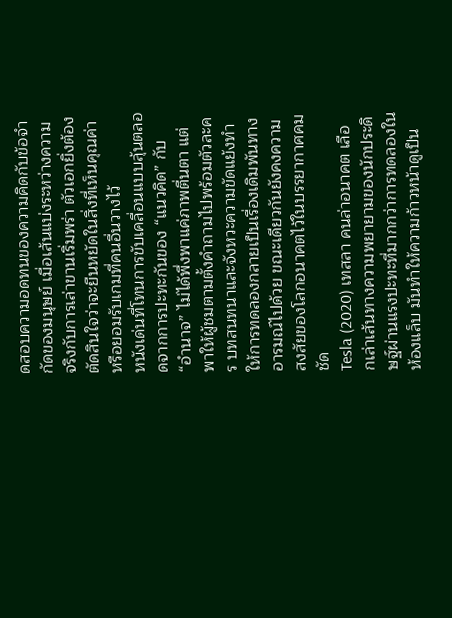ดสอบความอดทนของความคิดกับข้อจำกัดของมนุษย์ เมื่อเส้นแบ่งระหว่างความจริงกับการเล่าขานเริ่มพร่า ตัวเอกยิ่งต้องตัดสินใจว่าจะยืนหยัดในสิ่งที่เห็นคุณค่า หรือยอมรับเกมที่คนอื่นวางไว้
หนังเด่นที่โทนการขับเคลื่อนแบบลุ้นตลอดจากการปะทะกันของ “แนวคิด” กับ “อำนาจ” ไม่ได้พึ่งพาแค่ภาพตื่นตา แต่พาให้ผู้ชมตามตั้งคำถามไปพร้อมตัวละคร บทสนทนาและจังหวะความขัดแย้งทำให้การทดลองกลายเป็นเรื่องเดิมพันทางอารมณ์ไปด้วย ขณะเดียวกันยังคงความสงสัยของโลกอนาคตไว้ในบรรยากาศคมชัด
Tesla (2020) เทสลา คนล่าอนาคต เลือกเล่าเส้นทางความพยายามของนักประดิษฐ์ผ่านแรงปะทะที่มากกว่าการทดลองในห้องแล็บ มันทำให้ความก้าวหน้าดูเป็น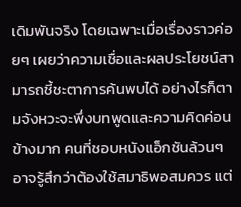เดิมพันจริง โดยเฉพาะเมื่อเรื่องราวค่อยๆ เผยว่าความเชื่อและผลประโยชน์สามารถชี้ชะตาการค้นพบได้ อย่างไรก็ตามจังหวะจะพึ่งบทพูดและความคิดค่อนข้างมาก คนที่ชอบหนังแอ็กชันล้วนๆ อาจรู้สึกว่าต้องใช้สมาธิพอสมควร แต่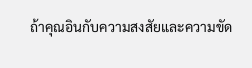ถ้าคุณอินกับความสงสัยและความขัด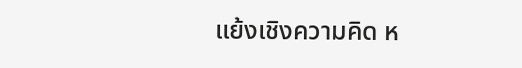แย้งเชิงความคิด ห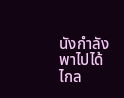นังกำลังพาไปได้ไกล